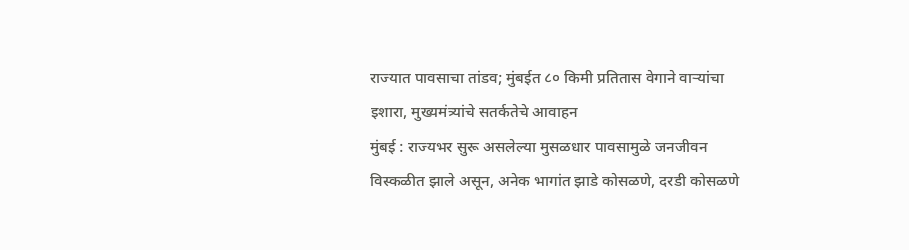राज्यात पावसाचा तांडव; मुंबईत ८० किमी प्रतितास वेगाने वाऱ्यांचा इशारा, मुख्यमंत्र्यांचे सतर्कतेचे आवाहन
मुंबई : राज्यभर सुरू असलेल्या मुसळधार पावसामुळे जनजीवन विस्कळीत झाले असून, अनेक भागांत झाडे कोसळणे, दरडी कोसळणे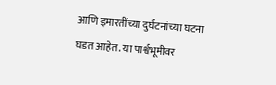आणि इमारतींच्या दुर्घटनांच्या घटना घडत आहेत. या पार्श्वभूमीवर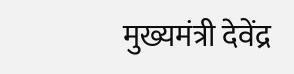मुख्यमंत्री देवेंद्र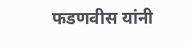फडणवीस यांनी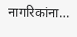नागरिकांना…